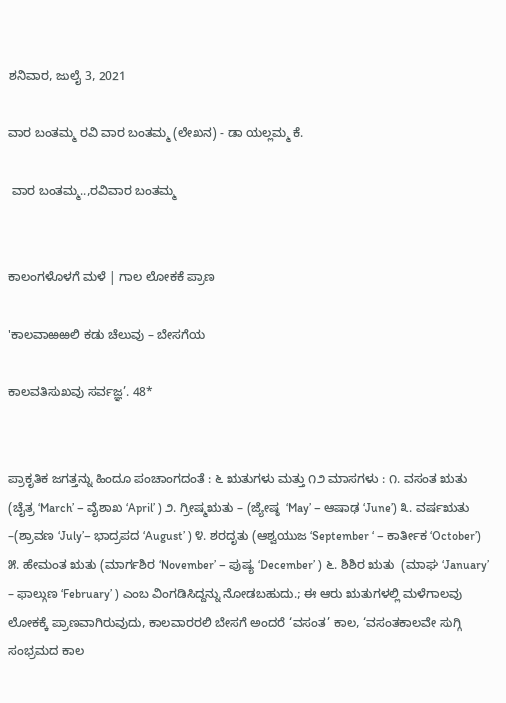ಶನಿವಾರ, ಜುಲೈ 3, 2021

ವಾರ ಬಂತಮ್ಮ ರವಿ ವಾರ ಬಂತಮ್ಮ (ಲೇಖನ) - ಡಾ ಯಲ್ಲಮ್ಮ ಕೆ.

 ವಾರ ಬಂತಮ್ಮ..,ರವಿವಾರ ಬಂತಮ್ಮ


ಕಾಲಂಗಳೊಳಗೆ ಮಳೆ | ಗಾಲ ಲೋಕಕೆ ಪ್ರಾಣ

'ಕಾಲವಾಱಱಲಿ ಕಡು ಚೆಲುವು – ಬೇಸಗೆಯ

ಕಾಲವತಿಸುಖವು ಸರ್ವಜ್ಞ’. 48*


ಪ್ರಾಕೃತಿಕ ಜಗತ್ತನ್ನು ಹಿಂದೂ ಪಂಚಾಂಗದಂತೆ : ೬ ಋತುಗಳು ಮತ್ತು ೧೨ ಮಾಸಗಳು : ೧. ವಸಂತ ಋತು  (ಚೈತ್ರ ‘March’ – ವೈಶಾಖ ‘April’ ) ೨. ಗ್ರೀಷ್ಮಋತು – (ಜ್ಯೇಷ್ಠ  ‘May’ – ಆಷಾಢ ‘June’) ೩. ವರ್ಷಋತು –(ಶ್ರಾವಣ ‘July’– ಭಾದ್ರಪದ ‘August’ ) ೪. ಶರದೃತು (ಆಶ್ವಯುಜ ‘September ‘ – ಕಾರ್ತೀಕ ‘October’) ೫. ಹೇಮಂತ ಋತು (ಮಾರ್ಗಶಿರ ‘November’ – ಪುಷ್ಯ ‘December’ ) ೬. ಶಿಶಿರ ಋತು  (ಮಾಘ ‘January’ – ಫಾಲ್ಗುಣ ‘February’ ) ಎಂಬ ವಿಂಗಡಿಸಿದ್ದನ್ನು ನೋಡಬಹುದು.; ಈ ಆರು ಋತುಗಳಲ್ಲಿ ಮಳೆಗಾಲವು ಲೋಕಕ್ಕೆ ಪ್ರಾಣವಾಗಿರುವುದು, ಕಾಲವಾರರಲಿ ಬೇಸಗೆ ಅಂದರೆ ‘ವಸಂತ’ ಕಾಲ, ‘ವಸಂತಕಾಲವೇ ಸುಗ್ಗಿ ಸಂಭ್ರಮದ ಕಾಲ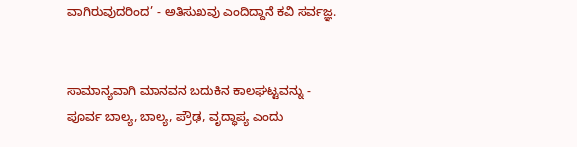ವಾಗಿರುವುದರಿಂದ’ - ಅತಿಸುಖವು ಎಂದಿದ್ದಾನೆ ಕವಿ ಸರ್ವಜ್ಞ.


ಸಾಮಾನ್ಯವಾಗಿ ಮಾನವನ ಬದುಕಿನ ಕಾಲಘಟ್ಟವನ್ನು - ಪೂರ್ವ ಬಾಲ್ಯ, ಬಾಲ್ಯ, ಪ್ರೌಢ, ವೃದ್ಧಾಪ್ಯ ಎಂದು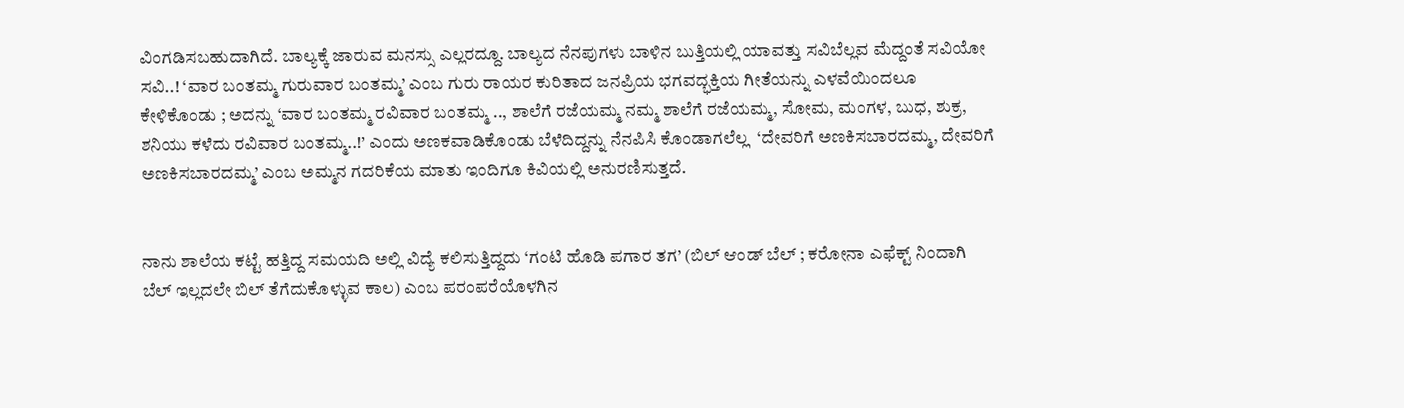ವಿಂಗಡಿಸಬಹುದಾಗಿದೆ. ಬಾಲ್ಯಕ್ಕೆ ಜಾರುವ ಮನಸ್ಸು ಎಲ್ಲರದ್ದೂ. ಬಾಲ್ಯದ ನೆನಪುಗಳು ಬಾಳಿನ ಬುತ್ತಿಯಲ್ಲಿ ಯಾವತ್ತು ಸವಿಬೆಲ್ಲವ ಮೆದ್ದಂತೆ ಸವಿಯೋ ಸವಿ..! ‘ವಾರ ಬಂತಮ್ಮ ಗುರುವಾರ ಬಂತಮ್ಮ’ ಎಂಬ ಗುರು ರಾಯರ ಕುರಿತಾದ ಜನಪ್ರಿಯ ಭಗವದ್ಭಕ್ತಿಯ ಗೀತೆಯನ್ನು ಎಳವೆಯಿಂದಲೂ ಕೇಳಿಕೊಂಡು ; ಅದನ್ನು ‘ವಾರ ಬಂತಮ್ಮ ರವಿವಾರ ಬಂತಮ್ಮ .., ಶಾಲೆಗೆ ರಜೆಯಮ್ಮ ನಮ್ಮ ಶಾಲೆಗೆ ರಜೆಯಮ್ಮ, ಸೋಮ, ಮಂಗಳ, ಬುಧ, ಶುಕ್ರ, ಶನಿಯು ಕಳೆದು ರವಿವಾರ ಬಂತಮ್ಮ..!’ ಎಂದು ಅಣಕವಾಡಿಕೊಂಡು ಬೆಳೆದಿದ್ದನ್ನು ನೆನಪಿಸಿ ಕೊಂಡಾಗಲೆಲ್ಲ  ‘ದೇವರಿಗೆ ಅಣಕಿಸಬಾರದಮ್ಮ, ದೇವರಿಗೆ ಅಣಕಿಸಬಾರದಮ್ಮ’ ಎಂಬ ಅಮ್ಮನ ಗದರಿಕೆಯ ಮಾತು ಇಂದಿಗೂ ಕಿವಿಯಲ್ಲಿ ಅನುರಣಿಸುತ್ತದೆ.


ನಾನು ಶಾಲೆಯ ಕಟ್ಟೆ ಹತ್ತಿದ್ದ ಸಮಯದಿ ಅಲ್ಲಿ ವಿದ್ಯೆ ಕಲಿಸುತ್ತಿದ್ದದು ‘ಗಂಟಿ ಹೊಡಿ ಪಗಾರ ತಗ’ (ಬಿಲ್ ಆಂಡ್ ಬೆಲ್ ; ಕರೋನಾ ಎಫೆಕ್ಟ್ ನಿಂದಾಗಿ ಬೆಲ್ ಇಲ್ಲದಲೇ ಬಿಲ್ ತೆಗೆದುಕೊಳ್ಳುವ ಕಾಲ) ಎಂಬ ಪರಂಪರೆಯೊಳಗಿನ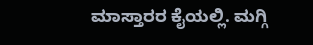ಮಾಸ್ತಾರರ ಕೈಯಲ್ಲಿ. ಮಗ್ಗಿ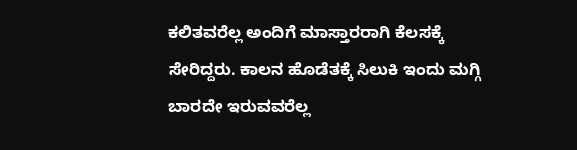ಕಲಿತವರೆಲ್ಲ ಅಂದಿಗೆ ಮಾಸ್ತಾರರಾಗಿ ಕೆಲಸಕ್ಕೆ ಸೇರಿದ್ದರು. ಕಾಲನ ಹೊಡೆತಕ್ಕೆ ಸಿಲುಕಿ ಇಂದು ಮಗ್ಗಿ ಬಾರದೇ ಇರುವವರೆಲ್ಲ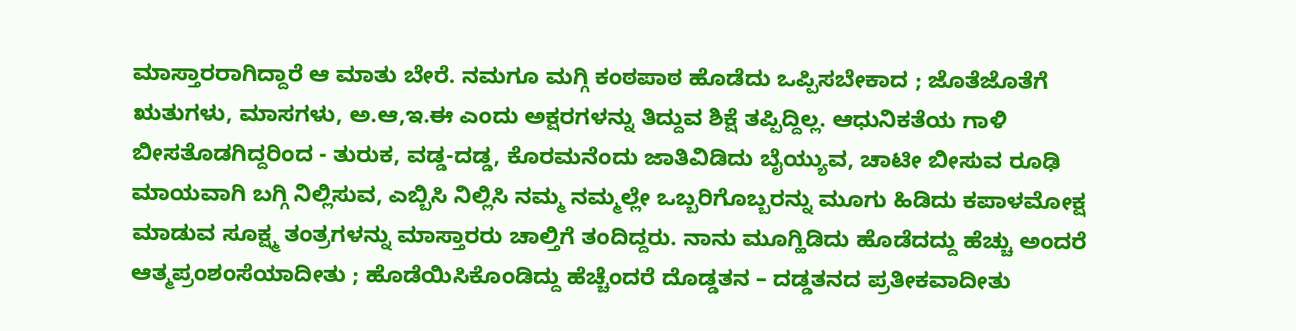ಮಾಸ್ತಾರರಾಗಿದ್ದಾರೆ ಆ ಮಾತು ಬೇರೆ. ನಮಗೂ ಮಗ್ಗಿ ಕಂಠಪಾಠ ಹೊಡೆದು ಒಪ್ಪಿಸಬೇಕಾದ ; ಜೊತೆಜೊತೆಗೆ ಋತುಗಳು, ಮಾಸಗಳು, ಅ.ಆ,ಇ.ಈ ಎಂದು ಅಕ್ಷರಗಳನ್ನು ತಿದ್ದುವ ಶಿಕ್ಷೆ ತಪ್ಪಿದ್ದಿಲ್ಲ. ಆಧುನಿಕತೆಯ ಗಾಳಿ ಬೀಸತೊಡಗಿದ್ದರಿಂದ - ತುರುಕ, ವಡ್ಡ-ದಡ್ಡ, ಕೊರಮನೆಂದು ಜಾತಿವಿಡಿದು ಬೈಯ್ಯುವ, ಚಾಟೀ ಬೀಸುವ ರೂಢಿ ಮಾಯವಾಗಿ ಬಗ್ಗಿ ನಿಲ್ಲಿಸುವ, ಎಬ್ಬಿಸಿ ನಿಲ್ಲಿಸಿ ನಮ್ಮ ನಮ್ಮಲ್ಲೇ ಒಬ್ಬರಿಗೊಬ್ಬರನ್ನು ಮೂಗು ಹಿಡಿದು ಕಪಾಳಮೋಕ್ಷ ಮಾಡುವ ಸೂಕ್ಷ್ಮ ತಂತ್ರಗಳನ್ನು ಮಾಸ್ತಾರರು ಚಾಲ್ತಿಗೆ ತಂದಿದ್ದರು. ನಾನು ಮೂಗ್ಹಿಡಿದು ಹೊಡೆದದ್ದು ಹೆಚ್ಚು ಅಂದರೆ ಆತ್ಮಪ್ರಂಶಂಸೆಯಾದೀತು ; ಹೊಡೆಯಿಸಿಕೊಂಡಿದ್ದು ಹೆಚ್ಚೆಂದರೆ ದೊಡ್ಡತನ – ದಡ್ಡತನದ ಪ್ರತೀಕವಾದೀತು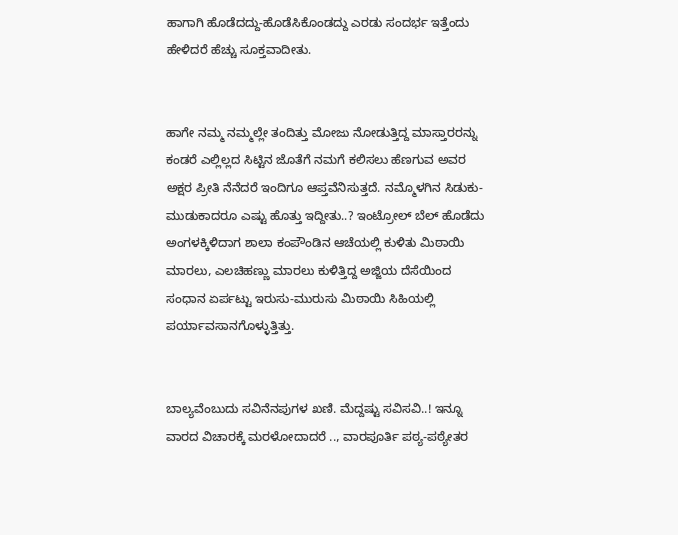ಹಾಗಾಗಿ ಹೊಡೆದದ್ದು-ಹೊಡೆಸಿಕೊಂಡದ್ದು ಎರಡು ಸಂದರ್ಭ ಇತ್ತೆಂದು ಹೇಳಿದರೆ ಹೆಚ್ಚು ಸೂಕ್ತವಾದೀತು.


ಹಾಗೇ ನಮ್ಮ ನಮ್ಮಲ್ಲೇ ತಂದಿತ್ತು ಮೋಜು ನೋಡುತ್ತಿದ್ದ ಮಾಸ್ತಾರರನ್ನು ಕಂಡರೆ ಎಲ್ಲಿಲ್ಲದ ಸಿಟ್ಟಿನ ಜೊತೆಗೆ ನಮಗೆ ಕಲಿಸಲು ಹೆಣಗುವ ಅವರ ಅಕ್ಷರ ಪ್ರೀತಿ ನೆನೆದರೆ ಇಂದಿಗೂ ಆಪ್ತವೆನಿಸುತ್ತದೆ. ನಮ್ಮೊಳಗಿನ ಸಿಡುಕು-ಮುಡುಕಾದರೂ ಎಷ್ಟು ಹೊತ್ತು ಇದ್ದೀತು..? ಇಂಟ್ರೋಲ್ ಬೆಲ್ ಹೊಡೆದು ಅಂಗಳಕ್ಕಿಳಿದಾಗ ಶಾಲಾ ಕಂಪೌಂಡಿನ ಆಚೆಯಲ್ಲಿ ಕುಳಿತು ಮಿಠಾಯಿ ಮಾರಲು, ಎಲಚಿಹಣ್ಣು ಮಾರಲು ಕುಳಿತ್ತಿದ್ದ ಅಜ್ಜಿಯ ದೆಸೆಯಿಂದ ಸಂಧಾನ ಏರ್ಪಟ್ಟು ಇರುಸು-ಮುರುಸು ಮಿಠಾಯಿ ಸಿಹಿಯಲ್ಲಿ ಪರ್ಯಾವಸಾನಗೊಳ್ಳುತ್ತಿತ್ತು.


ಬಾಲ್ಯವೆಂಬುದು ಸವಿನೆನಪುಗಳ ಖಣಿ. ಮೆದ್ದಷ್ಟು ಸವಿಸವಿ..! ಇನ್ನೂ ವಾರದ ವಿಚಾರಕ್ಕೆ ಮರಳೋದಾದರೆ .., ವಾರಪೂರ್ತಿ ಪಠ್ಯ-ಪಠ್ಯೇತರ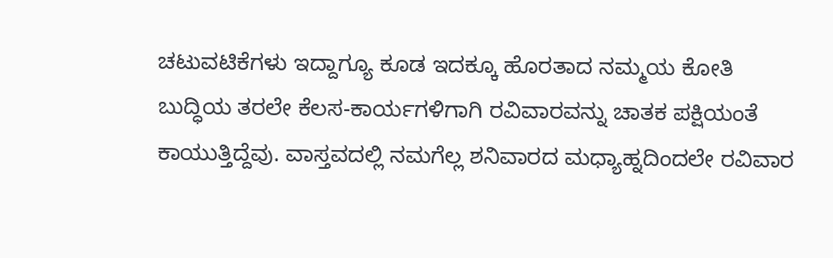ಚಟುವಟಿಕೆಗಳು ಇದ್ದಾಗ್ಯೂ ಕೂಡ ಇದಕ್ಕೂ ಹೊರತಾದ ನಮ್ಮಯ ಕೋತಿ ಬುದ್ಧಿಯ ತರಲೇ ಕೆಲಸ-ಕಾರ್ಯಗಳಿಗಾಗಿ ರವಿವಾರವನ್ನು ಚಾತಕ ಪಕ್ಷಿಯಂತೆ ಕಾಯುತ್ತಿದ್ದೆವು. ವಾಸ್ತವದಲ್ಲಿ ನಮಗೆಲ್ಲ ಶನಿವಾರದ ಮಧ್ಯಾಹ್ನದಿಂದಲೇ ರವಿವಾರ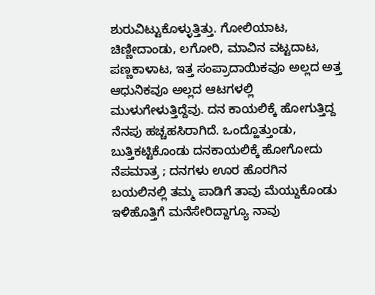ಶುರುವಿಟ್ಟುಕೊಳ್ಳುತ್ತಿತ್ತು. ಗೋಲಿಯಾಟ, ಚಿಣ್ಣೀದಾಂಡು, ಲಗೋರಿ, ಮಾವಿನ ವಟ್ಟದಾಟ, ಪಣ್ಣಕಾಳಾಟ, ಇತ್ತ ಸಂಪ್ರಾದಾಯಿಕವೂ ಅಲ್ಲದ ಅತ್ತ ಆಧುನಿಕವೂ ಅಲ್ಲದ ಆಟಗಳಲ್ಲಿ ಮುಳುಗೇಳುತ್ತಿದ್ದೆವು. ದನ ಕಾಯಲಿಕ್ಕೆ ಹೋಗುತ್ತಿದ್ದ ನೆನಪು ಹಚ್ಚಹಸಿರಾಗಿದೆ. ಒಂದ್ಹೊತ್ತುಂಡು, ಬುತ್ತಿಕಟ್ಟಿಕೊಂಡು ದನಕಾಯಲಿಕ್ಕೆ ಹೋಗೋದು ನೆಪಮಾತ್ರ ; ದನಗಳು ಊರ ಹೊರಗಿನ ಬಯಲಿನಲ್ಲಿ ತಮ್ಮ ಪಾಡಿಗೆ ತಾವು ಮೆಯ್ದುಕೊಂಡು ಇಳಿಹೊತ್ತಿಗೆ ಮನೆಸೇರಿದ್ದಾಗ್ಯೂ ನಾವು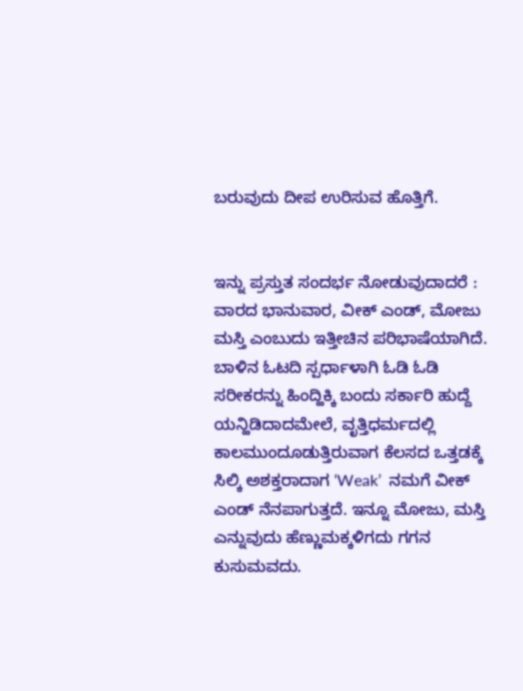ಬರುವುದು ದೀಪ ಉರಿಸುವ ಹೊತ್ತಿಗೆ.


ಇನ್ನು ಪ್ರಸ್ತುತ ಸಂದರ್ಭ ನೋಡುವುದಾದರೆ : ವಾರದ ಭಾನುವಾರ, ವೀಕ್ ಎಂಡ್, ಮೋಜು ಮಸ್ತಿ ಎಂಬುದು ಇತ್ತೀಚಿನ ಪರಿಭಾಷೆಯಾಗಿದೆ. ಬಾಳಿನ ಓಟದಿ ಸ್ಪರ್ಧಾಳಾಗಿ ಓಡಿ ಓಡಿ ಸರೀಕರನ್ನು ಹಿಂದ್ಹಿಕ್ಕಿ ಬಂದು ಸರ್ಕಾರಿ ಹುದ್ದೆ ಯನ್ಹಿಡಿದಾದಮೇಲೆ, ವೃತ್ತಿಧರ್ಮದಲ್ಲಿ ಕಾಲಮುಂದೂಡುತ್ತಿರುವಾಗ ಕೆಲಸದ ಒತ್ತಡಕ್ಕೆ ಸಿಲ್ಕಿ ಅಶಕ್ತರಾದಾಗ ‘Weak’  ನಮಗೆ ವೀಕ್ ಎಂಡ್ ನೆನಪಾಗುತ್ತದೆ. ಇನ್ನೂ ಮೋಜು, ಮಸ್ತಿ ಎನ್ನುವುದು ಹೆಣ್ಣುಮಕ್ಕಳಿಗದು ಗಗನ ಕುಸುಮವದು.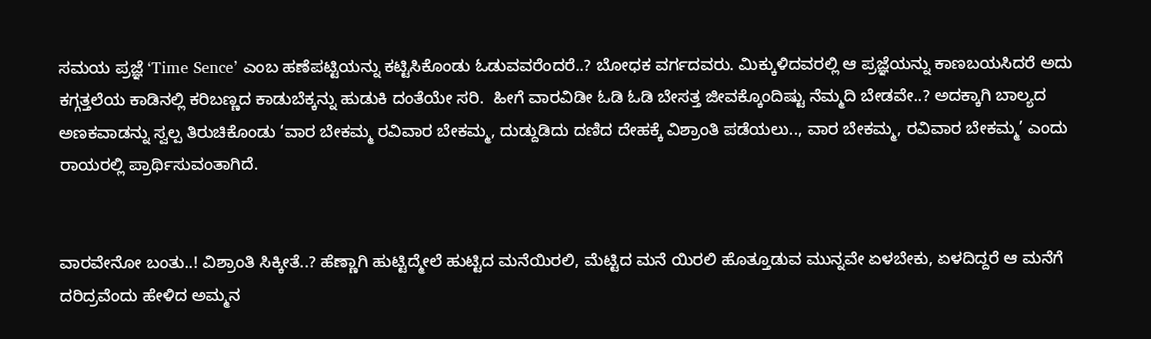ಸಮಯ ಪ್ರಜ್ಞೆ ‘Time Sence’ ಎಂಬ ಹಣೆಪಟ್ಟಿಯನ್ನು ಕಟ್ಟಿಸಿಕೊಂಡು ಓಡುವವರೆಂದರೆ..? ಬೋಧಕ ವರ್ಗದವರು. ಮಿಕ್ಕುಳಿದವರಲ್ಲಿ ಆ ಪ್ರಜ್ಞೆಯನ್ನು ಕಾಣಬಯಸಿದರೆ ಅದು ಕಗ್ಗತ್ತಲೆಯ ಕಾಡಿನಲ್ಲಿ ಕರಿಬಣ್ಣದ ಕಾಡುಬೆಕ್ಕನ್ನು ಹುಡುಕಿ ದಂತೆಯೇ ಸರಿ.  ಹೀಗೆ ವಾರವಿಡೀ ಓಡಿ ಓಡಿ ಬೇಸತ್ತ ಜೀವಕ್ಕೊಂದಿಷ್ಟು ನೆಮ್ಮದಿ ಬೇಡವೇ..? ಅದಕ್ಕಾಗಿ ಬಾಲ್ಯದ ಅಣಕವಾಡನ್ನು ಸ್ವಲ್ಪ ತಿರುಚಿಕೊಂಡು ‘ವಾರ ಬೇಕಮ್ಮ ರವಿವಾರ ಬೇಕಮ್ಮ, ದುಡ್ದುಡಿದು ದಣಿದ ದೇಹಕ್ಕೆ ವಿಶ್ರಾಂತಿ ಪಡೆಯಲು.., ವಾರ ಬೇಕಮ್ಮ, ರವಿವಾರ ಬೇಕಮ್ಮ’ ಎಂದು ರಾಯರಲ್ಲಿ ಪ್ರಾರ್ಥಿಸುವಂತಾಗಿದೆ.


ವಾರವೇನೋ ಬಂತು..! ವಿಶ್ರಾಂತಿ ಸಿಕ್ಕೀತೆ..? ಹೆಣ್ಣಾಗಿ ಹುಟ್ಟಿದ್ಮೇಲೆ ಹುಟ್ಟಿದ ಮನೆಯಿರಲಿ, ಮೆಟ್ಟಿದ ಮನೆ ಯಿರಲಿ ಹೊತ್ತೂಡುವ ಮುನ್ನವೇ ಏಳಬೇಕು, ಏಳದಿದ್ದರೆ ಆ ಮನೆಗೆ ದರಿದ್ರವೆಂದು ಹೇಳಿದ ಅಮ್ಮನ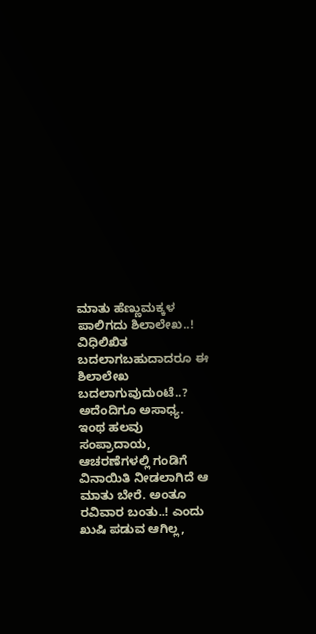ಮಾತು ಹೆಣ್ಣುಮಕ್ಕಳ ಪಾಲಿಗದು ಶಿಲಾಲೇಖ..! ವಿಧಿಲಿಖಿತ ಬದಲಾಗಬಹುದಾದರೂ ಈ ಶಿಲಾಲೇಖ ಬದಲಾಗುವುದುಂಟೆ..? ಅದೆಂದಿಗೂ ಅಸಾಧ್ಯ. ಇಂಥ ಹಲವು ಸಂಪ್ರಾದಾಯ, ಆಚರಣೆಗಳಲ್ಲಿ ಗಂಡಿಗೆ ವಿನಾಯಿತಿ ನೀಡಲಾಗಿದೆ ಆ ಮಾತು ಬೇರೆ. ಅಂತೂ ರವಿವಾರ ಬಂತು..! ಎಂದು ಖುಷಿ ಪಡುವ ಆಗಿಲ್ಲ,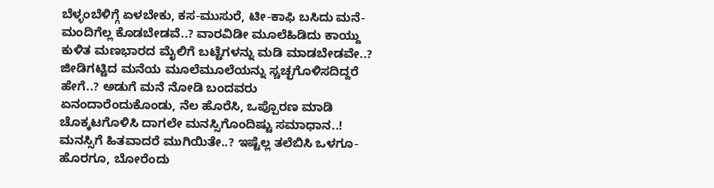ಬೆಳ್ಳಂಬೆಳಿಗ್ಗೆ ಏಳಬೇಕು, ಕಸ-ಮುಸುರೆ, ಟೀ-ಕಾಫಿ ಬಸಿದು ಮನೆ-ಮಂದಿಗೆಲ್ಲ ಕೊಡಬೇಡವೆ..? ವಾರವಿಡೀ ಮೂಲೆಹಿಡಿದು ಕಾಯ್ದು ಕುಳಿತ ಮಣಭಾರದ ಮೈಲಿಗೆ ಬಟ್ಟೆಗಳನ್ನು ಮಡಿ ಮಾಡಬೇಡವೇ..?  ಜೀಡಿಗಟ್ಟಿದ ಮನೆಯ ಮೂಲೆಮೂಲೆಯನ್ನು ಸ್ಚಚ್ಛಗೊಳಿಸದಿದ್ದರೆ ಹೇಗೆ..? ಅಡುಗೆ ಮನೆ ನೋಡಿ ಬಂದವರು ಏನಂದಾರೆಂದುಕೊಂಡು, ನೆಲ ಹೊರೆಸಿ, ಒಪ್ಪೊರಣ ಮಾಡಿ ಚೊಕ್ಕಟಗೊಳಿಸಿ ದಾಗಲೇ ಮನಸ್ಸಿಗೊಂದಿಷ್ಟು ಸಮಾಧಾನ..! ಮನಸ್ಸಿಗೆ ಹಿತವಾದರೆ ಮುಗಿಯಿತೇ..? ಇಷ್ಟೆಲ್ಲ ತಲೆಬಿಸಿ ಒಳಗೂ-ಹೊರಗೂ, ಬೋರೆಂದು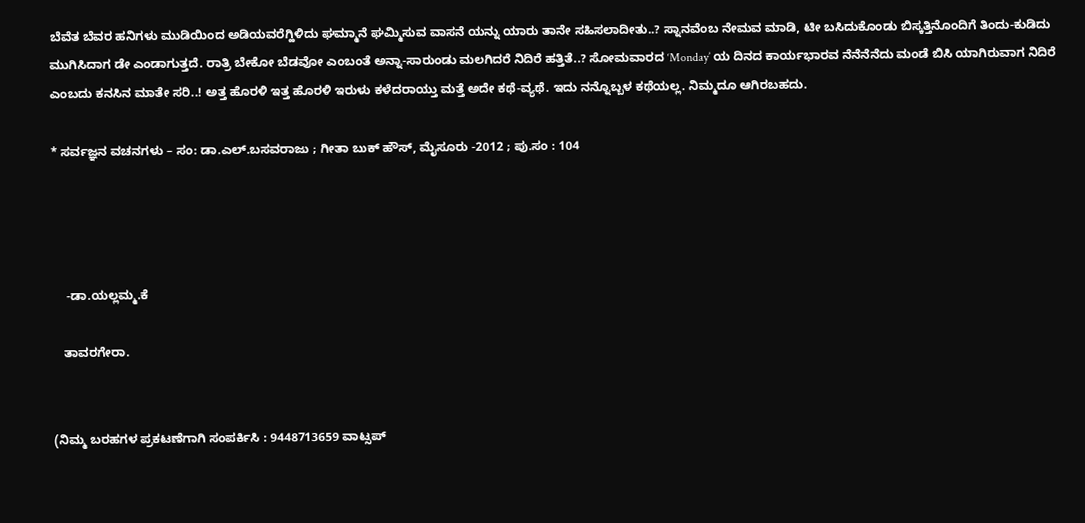ಬೆವೆತ ಬೆವರ ಹನಿಗಳು ಮುಡಿಯಿಂದ ಅಡಿಯವರೆಗ್ಹಿಳಿದು ಘಮ್ಮಾನೆ ಘಮ್ಮಿಸುವ ವಾಸನೆ ಯನ್ನು ಯಾರು ತಾನೇ ಸಹಿಸಲಾದೀತು..? ಸ್ನಾನವೆಂಬ ನೇಮವ ಮಾಡಿ, ಟೀ ಬಸಿದುಕೊಂಡು ಬಿಸ್ಕತ್ತಿನೊಂದಿಗೆ ತಿಂದು-ಕುಡಿದು ಮುಗಿಸಿದಾಗ ಡೇ ಎಂಡಾಗುತ್ತದೆ. ರಾತ್ರಿ ಬೇಕೋ ಬೆಡವೋ ಎಂಬಂತೆ ಅನ್ನಾ-ಸಾರುಂಡು ಮಲಗಿದರೆ ನಿದಿರೆ ಹತ್ತಿತೆ..? ಸೋಮವಾರದ ‘Monday’ ಯ ದಿನದ ಕಾರ್ಯಭಾರವ ನೆನೆನೆನೆದು ಮಂಡೆ ಬಿಸಿ ಯಾಗಿರುವಾಗ ನಿದಿರೆ ಎಂಬದು ಕನಸಿನ ಮಾತೇ ಸರಿ..! ಅತ್ತ ಹೊರಳಿ ಇತ್ತ ಹೊರಳಿ ಇರುಳು ಕಳೆದರಾಯ್ತು ಮತ್ತೆ ಅದೇ ಕಥೆ-ವ್ಯಥೆ. ಇದು ನನ್ನೊಬ್ಬಳ ಕಥೆಯಲ್ಲ. ನಿಮ್ಮದೂ ಆಗಿರಬಹದು.

* ಸರ್ವಜ್ಞನ ವಚನಗಳು – ಸಂ: ಡಾ.ಎಲ್.ಬಸವರಾಜು ; ಗೀತಾ ಬುಕ್ ಹೌಸ್, ಮೈಸೂರು -2012 ; ಪು.ಸಂ : 104




    -ಡಾ.ಯಲ್ಲಮ್ಮ.ಕೆ

   ತಾವರಗೇರಾ.


(ನಿಮ್ಮ ಬರಹಗಳ ಪ್ರಕಟಣೆಗಾಗಿ ಸಂಪರ್ಕಿಸಿ : 9448713659 ವಾಟ್ಸಪ್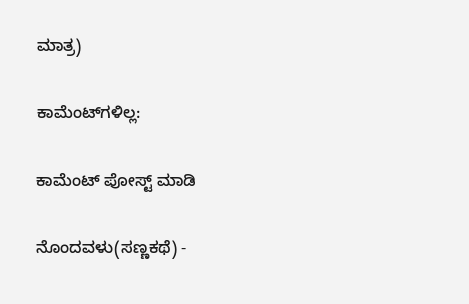ಮಾತ್ರ)

ಕಾಮೆಂಟ್‌ಗಳಿಲ್ಲ:

ಕಾಮೆಂಟ್‌‌ ಪೋಸ್ಟ್‌ ಮಾಡಿ

ನೊಂದವಳು(ಸಣ್ಣಕಥೆ) -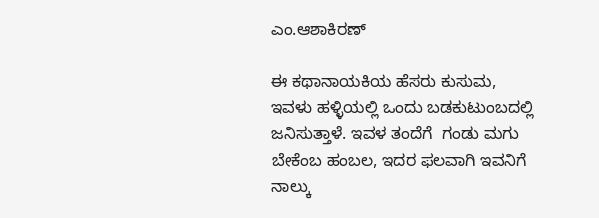ಎಂ.ಆಶಾಕಿರಣ್

ಈ ಕಥಾನಾಯಕಿಯ ಹೆಸರು ಕುಸುಮ, ಇವಳು ಹಳ್ಳಿಯಲ್ಲಿ ಒಂದು ಬಡಕುಟುಂಬದಲ್ಲಿ ಜನಿಸುತ್ತಾಳೆ. ಇವಳ ತಂದೆಗೆ  ಗಂಡು ಮಗು ಬೇಕೆಂಬ ಹಂಬಲ, ಇದರ ಫಲವಾಗಿ ಇವನಿಗೆ ನಾಲ್ಕು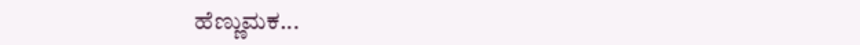ಹೆಣ್ಣುಮಕ...